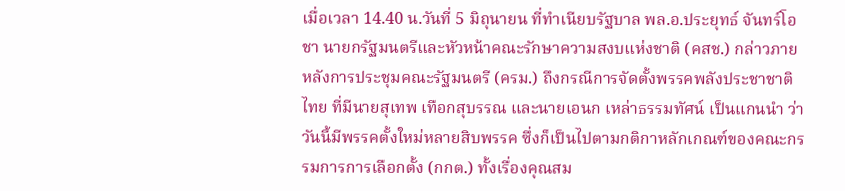เมื่อเวลา 14.40 น.วันที่ 5 มิถุนายน ที่ทำเนียบรัฐบาล พล.อ.ประยุทธ์ จันทร์โอชา นายกรัฐมนตรีและหัวหน้าคณะรักษาความสงบแห่งชาติ (คสช.) กล่าวภายหลังการประชุมคณะรัฐมนตรี (ครม.) ถึงกรณีการจัดตั้งพรรคพลังประชาชาติไทย ที่มีนายสุเทพ เทือกสุบรรณ และนายเอนก เหล่าธรรมทัศน์ เป็นแกนนำ ว่าวันนี้มีพรรคตั้งใหม่หลายสิบพรรค ซึ่งก็เป็นไปตามกติกาหลักเกณฑ์ของคณะกรรมการการเลือกตั้ง (กกต.) ทั้งเรื่องคุณสม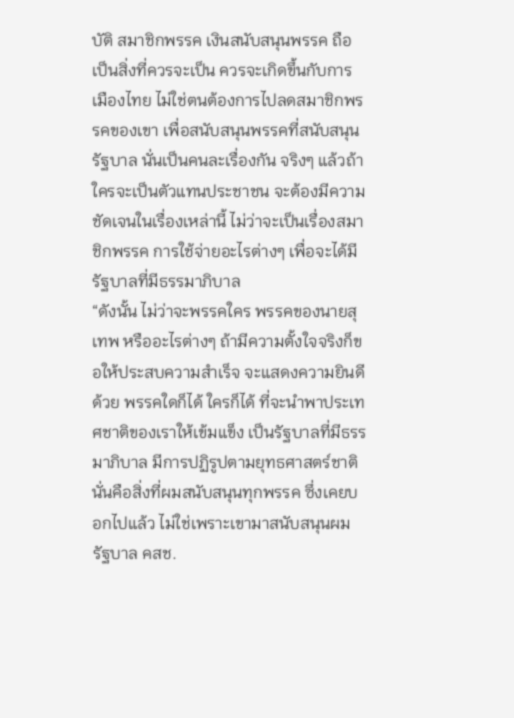บัติ สมาชิกพรรค เงินสนับสนุนพรรค ถือเป็นสิ่งที่ควรจะเป็น ควรจะเกิดขึ้นกับการเมืองไทย ไม่ใช่ตนต้องการไปลดสมาชิกพรรคของเขา เพื่อสนับสนุนพรรคที่สนับสนุนรัฐบาล นั่นเป็นคนละเรื่องกัน จริงๆ แล้วถ้าใครจะเป็นตัวแทนประชาชน จะต้องมีความชัดเจนในเรื่องเหล่านี้ ไม่ว่าจะเป็นเรื่องสมาชิกพรรค การใช้จ่ายอะไรต่างๆ เพื่อจะได้มีรัฐบาลที่มีธรรมาภิบาล
“ดังนั้น ไม่ว่าจะพรรคใคร พรรคของนายสุเทพ หรืออะไรต่างๆ ถ้ามีความตั้งใจจริงก็ขอให้ประสบความสำเร็จ จะแสดงความยินดีด้วย พรรคใดก็ได้ ใครก็ได้ ที่จะนำพาประเทศชาติของเราให้เข้มแข็ง เป็นรัฐบาลที่มีธรรมาภิบาล มีการปฏิรูปตามยุทธศาสตร์ชาติ นั่นคือสิ่งที่ผมสนับสนุนทุกพรรค ซึ่งเคยบอกไปแล้ว ไม่ใช่เพราะเขามาสนับสนุนผม รัฐบาล คสช.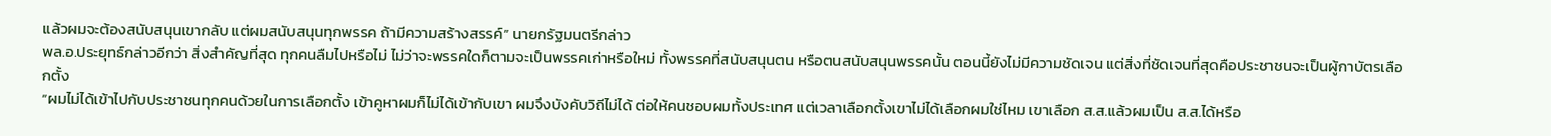แล้วผมจะต้องสนับสนุนเขากลับ แต่ผมสนับสนุนทุกพรรค ถ้ามีความสร้างสรรค์” นายกรัฐมนตรีกล่าว
พล.อ.ประยุทธ์กล่าวอีกว่า สิ่งสำคัญที่สุด ทุกคนลืมไปหรือไม่ ไม่ว่าจะพรรคใดก็ตามจะเป็นพรรคเก่าหรือใหม่ ทั้งพรรคที่สนับสนุนตน หรือตนสนับสนุนพรรคนั้น ตอนนี้ยังไม่มีความชัดเจน แต่สิ่งที่ชัดเจนที่สุดคือประชาชนจะเป็นผู้กาบัตรเลือกตั้ง
“ผมไม่ได้เข้าไปกับประชาชนทุกคนด้วยในการเลือกตั้ง เข้าคูหาผมก็ไม่ได้เข้ากับเขา ผมจึงบังคับวิถีไม่ได้ ต่อให้คนชอบผมทั้งประเทศ แต่เวลาเลือกตั้งเขาไม่ได้เลือกผมใช่ไหม เขาเลือก ส.ส.แล้วผมเป็น ส.ส.ได้หรือ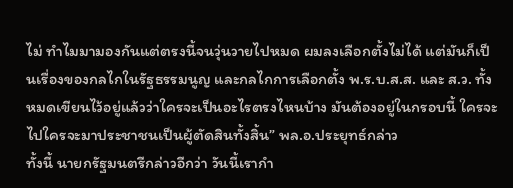ไม่ ทำไมมามองกันแต่ตรงนี้จนวุ่นวายไปหมด ผมลงเลือกตั้งไม่ได้ แต่มันก็เป็นเรื่องของกลไกในรัฐธรรมนูญ และกลไกการเลือกตั้ง พ.ร.บ.ส.ส. และ ส.ว. ทั้งหมดเขียนไว้อยู่แล้วว่าใครจะเป็นอะไรตรงไหนบ้าง มันต้องอยู่ในกรอบนี้ ใครจะไปใครจะมาประชาชนเป็นผู้ตัดสินทั้งสิ้น” พล.อ.ประยุทธ์กล่าว
ทั้งนี้ นายกรัฐมนตรีกล่าวอีกว่า วันนี้เรากำ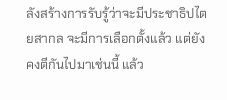ลังสร้างการรับรู้ว่าจะมีประชาธิปไตยสากล จะมีการเลือกตั้งแล้ว แต่ยังคงตีกันไปมาเช่นนี้ แล้ว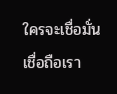ใครจะเชื่อมั่น เชื่อถือเรา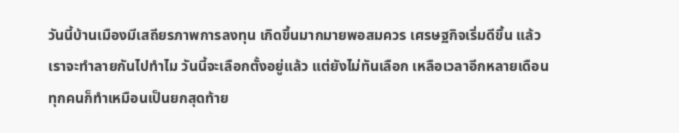วันนี้บ้านเมืองมีเสถียรภาพการลงทุน เกิดขึ้นมากมายพอสมควร เศรษฐกิจเริ่มดีขึ้น แล้วเราจะทำลายกันไปทำไม วันนี้จะเลือกตั้งอยู่แล้ว แต่ยังไม่ทันเลือก เหลือเวลาอีกหลายเดือน ทุกคนก็ทำเหมือนเป็นยกสุดท้าย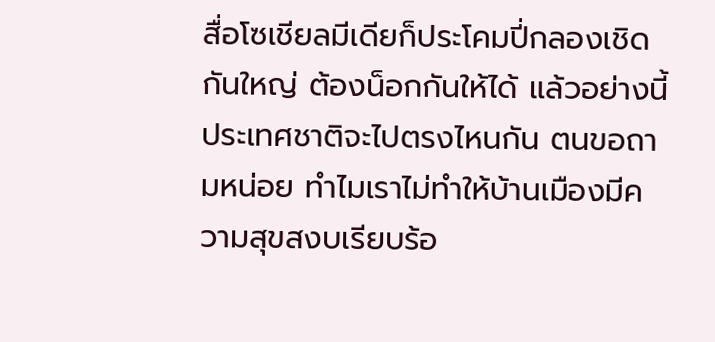สื่อโซเชียลมีเดียก็ประโคมปี่กลองเชิดกันใหญ่ ต้องน็อกกันให้ได้ แล้วอย่างนี้ประเทศชาติจะไปตรงไหนกัน ตนขอถามหน่อย ทำไมเราไม่ทำให้บ้านเมืองมีความสุขสงบเรียบร้อ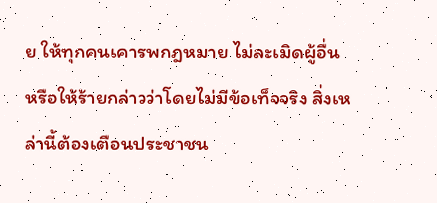ย ให้ทุกคนเคารพกฎหมาย ไม่ละเมิดผู้อื่น หรือให้ร้ายกล่าวว่าโดยไม่มีข้อเท็จจริง สิ่งเหล่านี้ต้องเตือนประชาชน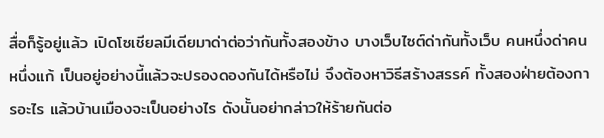สื่อก็รู้อยู่แล้ว เปิดโซเชียลมีเดียมาด่าต่อว่ากันทั้งสองข้าง บางเว็บไซต์ด่ากันทั้งเว็บ คนหนึ่งด่าคนหนึ่งแก้ เป็นอยู่อย่างนี้แล้วจะปรองดองกันได้หรือไม่ จึงต้องหาวิธีสร้างสรรค์ ทั้งสองฝ่ายต้องการอะไร แล้วบ้านเมืองจะเป็นอย่างไร ดังนั้นอย่ากล่าวให้ร้ายกันต่อ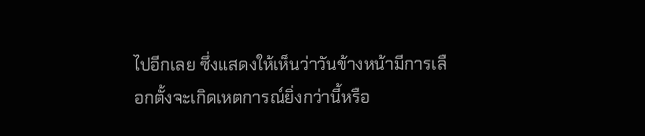ไปอีกเลย ซึ่งแสดงให้เห็นว่าวันข้างหน้ามีการเลือกตั้งจะเกิดเหตการณ์ยิ่งกว่านี้หรือ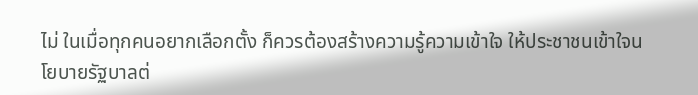ไม่ ในเมื่อทุกคนอยากเลือกตั้ง ก็ควรต้องสร้างความรู้ความเข้าใจ ให้ประชาชนเข้าใจนโยบายรัฐบาลต่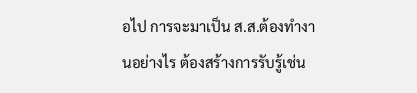อไป การจะมาเป็น ส.ส.ต้องทำงานอย่างไร ต้องสร้างการรับรู้เช่น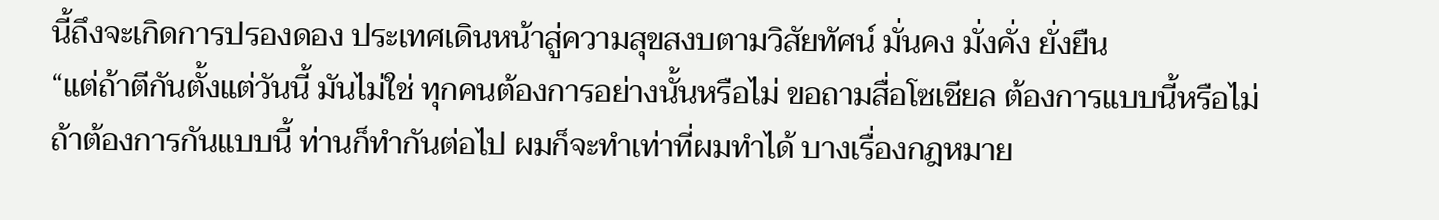นี้ถึงจะเกิดการปรองดอง ประเทศเดินหน้าสู่ความสุขสงบตามวิสัยทัศน์ มั่นคง มั่งคั่ง ยั่งยืน
“แต่ถ้าตีกันตั้งแต่วันนี้ มันไม่ใช่ ทุกคนต้องการอย่างนั้นหรือไม่ ขอถามสื่อโซเชียล ต้องการแบบนี้หรือไม่ ถ้าต้องการกันแบบนี้ ท่านก็ทำกันต่อไป ผมก็จะทำเท่าที่ผมทำได้ บางเรื่องกฎหมาย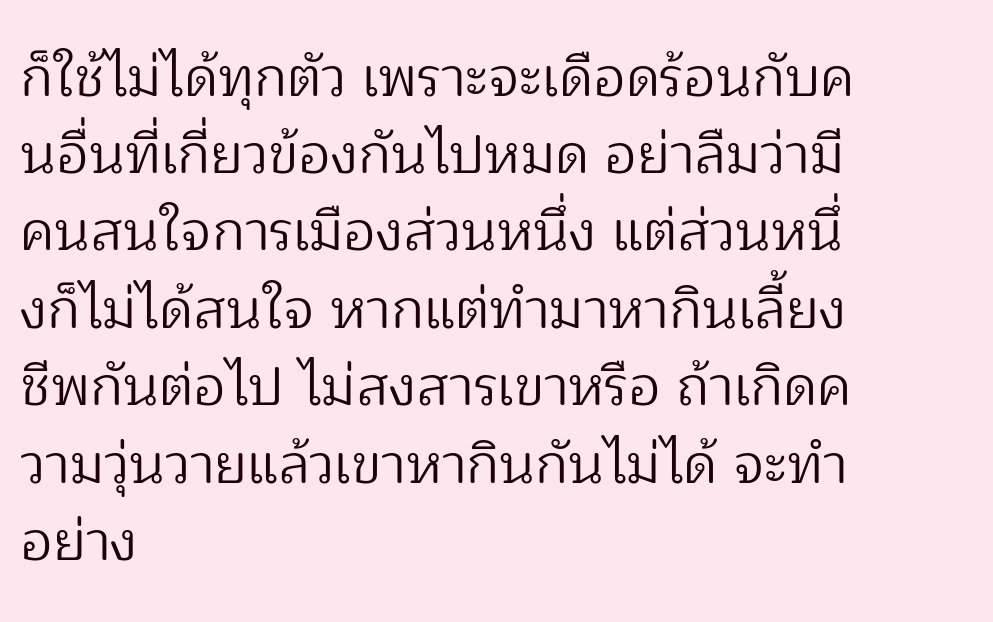ก็ใช้ไม่ได้ทุกตัว เพราะจะเดือดร้อนกับคนอื่นที่เกี่ยวข้องกันไปหมด อย่าลืมว่ามีคนสนใจการเมืองส่วนหนึ่ง แต่ส่วนหนึ่งก็ไม่ได้สนใจ หากแต่ทำมาหากินเลี้ยงชีพกันต่อไป ไม่สงสารเขาหรือ ถ้าเกิดความวุ่นวายแล้วเขาหากินกันไม่ได้ จะทำอย่าง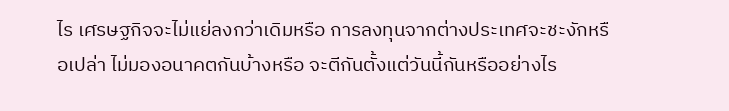ไร เศรษฐกิจจะไม่แย่ลงกว่าเดิมหรือ การลงทุนจากต่างประเทศจะชะงักหรือเปล่า ไม่มองอนาคตกันบ้างหรือ จะตีกันตั้งแต่วันนี้กันหรืออย่างไร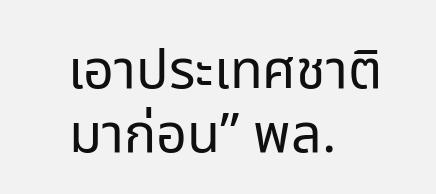เอาประเทศชาติมาก่อน” พล.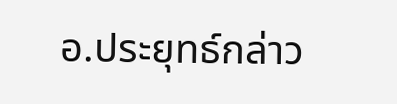อ.ประยุทธ์กล่าว